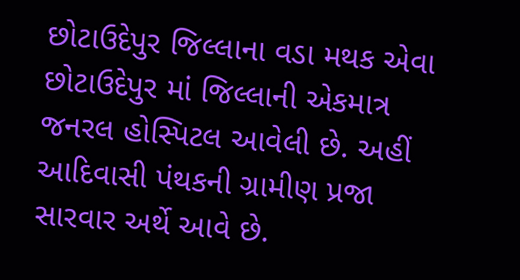છોટાઉદેપુર જિલ્લાના વડા મથક એવા છોટાઉદેપુર માં જિલ્લાની એકમાત્ર જનરલ હોસ્પિટલ આવેલી છે. અહીં આદિવાસી પંથકની ગ્રામીણ પ્રજા સારવાર અર્થે આવે છે.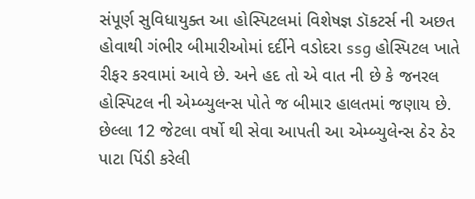સંપૂર્ણ સુવિધાયુક્ત આ હોસ્પિટલમાં વિશેષજ્ઞ ડૉકટર્સ ની અછત હોવાથી ગંભીર બીમારીઓમાં દર્દીને વડોદરા ssg હોસ્પિટલ ખાતે રીફર કરવામાં આવે છે. અને હદ તો એ વાત ની છે કે જનરલ હોસ્પિટલ ની એમ્બ્યુલન્સ પોતે જ બીમાર હાલતમાં જણાય છે. છેલ્લા 12 જેટલા વર્ષો થી સેવા આપતી આ એમ્બ્યુલેન્સ ઠેર ઠેર પાટા પિંડી કરેલી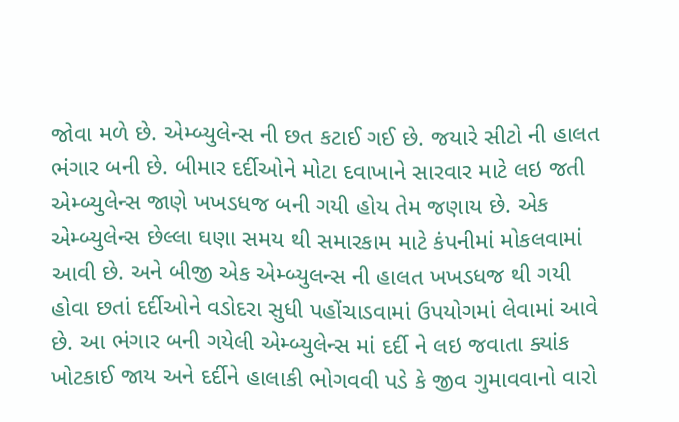જોવા મળે છે. એમ્બ્યુલેન્સ ની છત કટાઈ ગઈ છે. જયારે સીટો ની હાલત ભંગાર બની છે. બીમાર દર્દીઓને મોટા દવાખાને સારવાર માટે લઇ જતી એમ્બ્યુલેન્સ જાણે ખખડધજ બની ગયી હોય તેમ જણાય છે. એક એમ્બ્યુલેન્સ છેલ્લા ઘણા સમય થી સમારકામ માટે કંપનીમાં મોકલવામાં આવી છે. અને બીજી એક એમ્બ્યુલન્સ ની હાલત ખખડધજ થી ગયી હોવા છતાં દર્દીઓને વડોદરા સુધી પહોંચાડવામાં ઉપયોગમાં લેવામાં આવે છે. આ ભંગાર બની ગયેલી એમ્બ્યુલેન્સ માં દર્દી ને લઇ જવાતા ક્યાંક ખોટકાઈ જાય અને દર્દીને હાલાકી ભોગવવી પડે કે જીવ ગુમાવવાનો વારો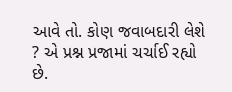આવે તો. કોણ જવાબદારી લેશે ? એ પ્રશ્ન પ્રજામાં ચર્ચાઈ રહ્યો છે.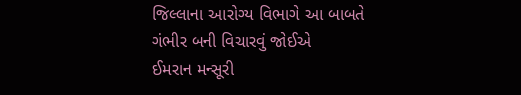જિલ્લાના આરોગ્ય વિભાગે આ બાબતે ગંભીર બની વિચારવું જોઈએ
ઈમરાન મન્સૂરી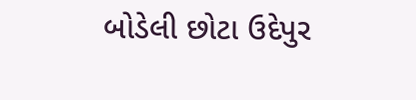બોડેલી છોટા ઉદેપુર